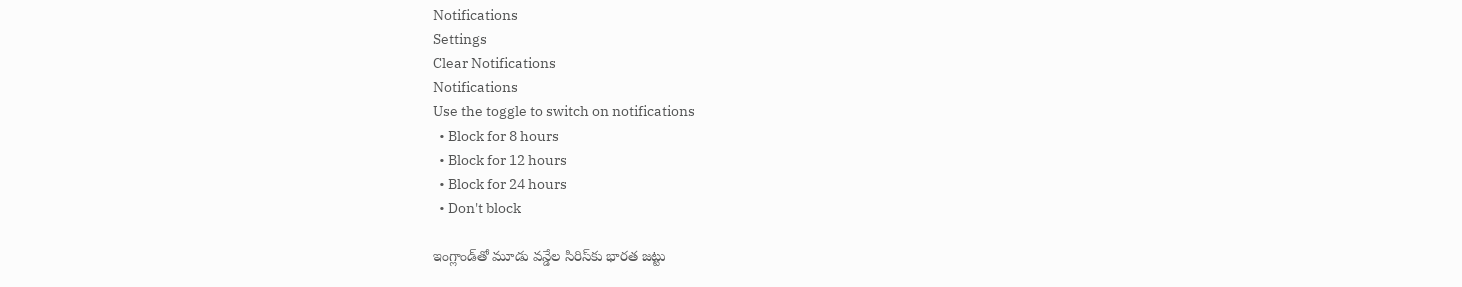Notifications
Settings
Clear Notifications
Notifications
Use the toggle to switch on notifications
  • Block for 8 hours
  • Block for 12 hours
  • Block for 24 hours
  • Don't block

ఇంగ్లాండ్‌తో మూడు వన్డేల సిరిస్‌కు భారత జట్టు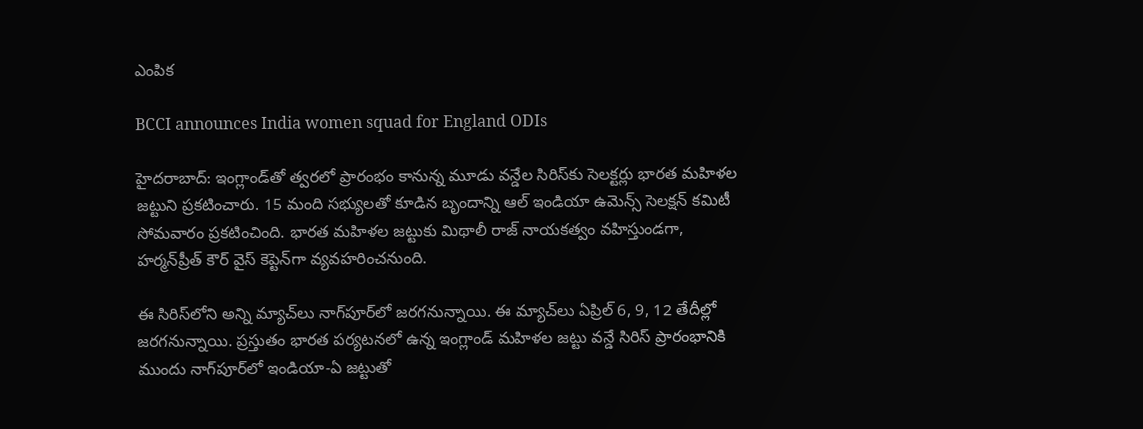ఎంపిక

BCCI announces India women squad for England ODIs

హైదరాబాద్: ఇంగ్లాండ్‌తో త్వరలో ప్రారంభం కానున్న మూడు వన్డేల సిరిస్‌కు సెలక్టర్లు భారత మహిళల జట్టుని ప్రకటించారు. 15 మంది సభ్యులతో కూడిన బృందాన్ని ఆల్ ఇండియా ఉమెన్స్ సెలక్షన్ కమిటీ సోమవారం ప్రకటించింది. భారత మహిళల జట్టుకు మిథాలీ రాజ్ నాయకత్వం వహిస్తుండగా, హర్మన్‌ప్రీత్ కౌర్ వైస్ కెప్టెన్‌గా వ్యవహరించనుంది.

ఈ సిరిస్‌లోని అన్ని మ్యాచ్‌లు నాగ్‌పూర్‌లో జరగనున్నాయి. ఈ మ్యాచ్‌లు ఏప్రిల్ 6, 9, 12 తేదీల్లో జరగనున్నాయి. ప్రస్తుతం భారత పర్యటనలో ఉన్న ఇంగ్లాండ్ మహిళల జట్టు వన్డే సిరిస్ ప్రారంభానికి ముందు నాగ్‌పూర్‌లో ఇండియా-ఏ జట్టుతో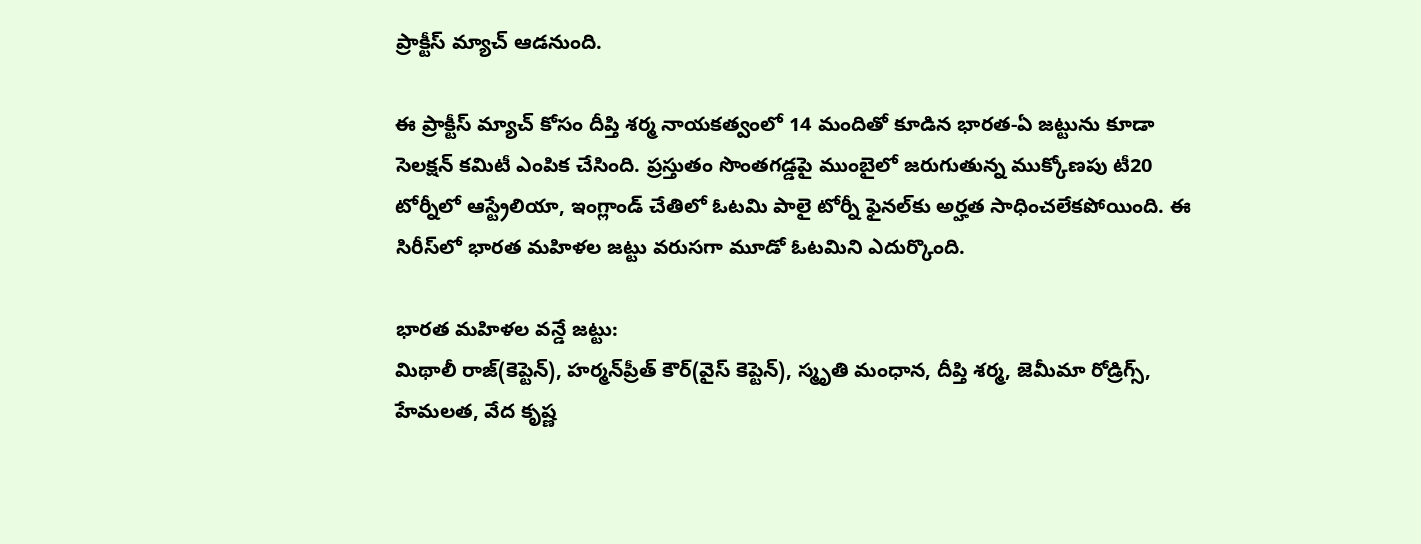ప్రాక్టీస్ మ్యాచ్‌ ఆడనుంది.

ఈ ప్రాక్టీస్ మ్యాచ్ కోసం దీప్తి శర్మ నాయకత్వంలో 14 మందితో కూడిన భారత-ఏ జట్టును కూడా సెలక్షన్ కమిటీ ఎంపిక చేసింది. ప్రస్తుతం సొంతగడ్డపై ముంబైలో జరుగుతున్న ముక్కోణపు టీ20 టోర్నీలో ఆస్ట్రేలియా, ఇంగ్లాండ్ చేతిలో ఓటమి పాలై టోర్నీ ఫైనల్‌కు అర్హత సాధించలేకపోయింది. ఈ సిరీస్‌లో భారత మహిళల జట్టు వరుసగా మూడో ఓటమిని ఎదుర్కొంది.

భారత మహిళల వన్డే జట్టు:
మిథాలీ రాజ్(కెప్టెన్), హర్మన్‌ప్రీత్ కౌర్(వైస్ కెప్టెన్), స్మృతి మంధాన, దీప్తి శర్మ, జెమీమా రోడ్రిగ్స్, హేమలత, వేద కృష్ణ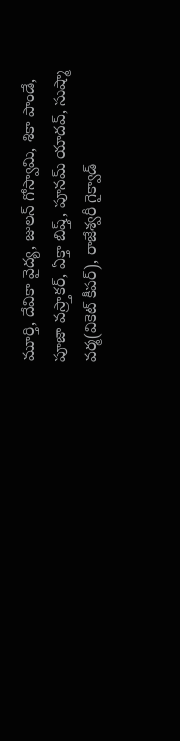మూర్తి, దేవికా వైద్య, జులన్ గోస్వామి, శికా పాండే, పూజా వస్ర్తాకర్, ఏక్తా బిష్త్, పూనమ్ యాదవ్, సుష్మా వర్మ(వికెట్ కీపర్), రాజేశ్వరీ గైక్వాడ్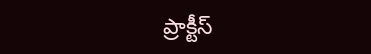ప్రాక్టీస్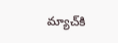మ్యాచ్‌కి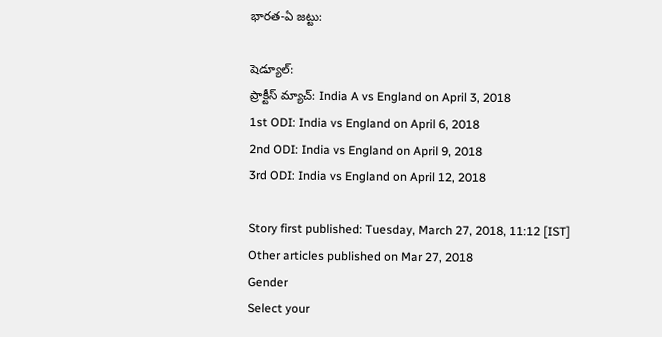భారత-ఏ జట్టు:

షెడ్యూల్:
ప్రాక్టీస్ మ్యాచ్: India A vs England on April 3, 2018
1st ODI: India vs England on April 6, 2018
2nd ODI: India vs England on April 9, 2018
3rd ODI: India vs England on April 12, 2018

Story first published: Tuesday, March 27, 2018, 11:12 [IST]
Other articles published on Mar 27, 2018
Gender
Select your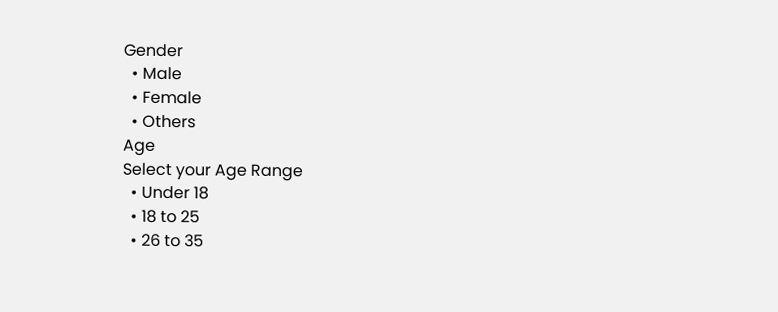Gender
  • Male
  • Female
  • Others
Age
Select your Age Range
  • Under 18
  • 18 to 25
  • 26 to 35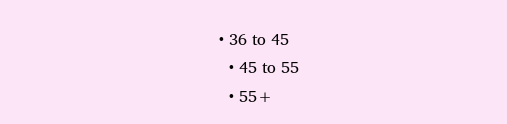• 36 to 45
  • 45 to 55
  • 55+